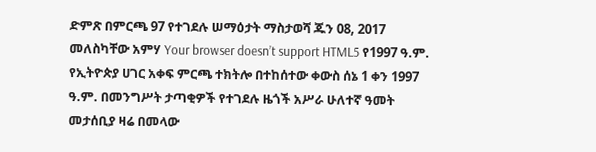ድምጽ በምርጫ 97 የተገደሉ ሠማዕታት ማስታወሻ ጁን 08, 2017 መለስካቸው አምሃ Your browser doesn’t support HTML5 የ1997 ዓ.ም. የኢትዮጵያ ሀገር አቀፍ ምርጫ ተክትሎ በተከሰተው ቀውስ ሰኔ 1 ቀን 1997 ዓ.ም. በመንግሥት ታጣቂዎች የተገደሉ ዜጎች አሥራ ሁለተኛ ዓመት መታሰቢያ ዛሬ በመላው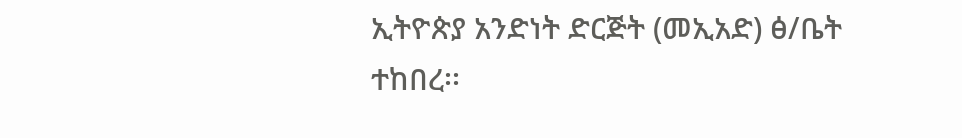ኢትዮጵያ አንድነት ድርጅት (መኢአድ) ፅ/ቤት ተከበረ፡፡